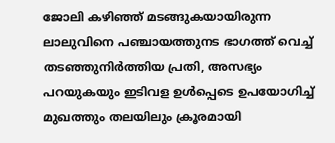ജോലി കഴിഞ്ഞ് മടങ്ങുകയായിരുന്ന ലാലുവിനെ പഞ്ചായത്തുനട ഭാഗത്ത് വെച്ച് തടഞ്ഞുനിർത്തിയ പ്രതി, അസഭ്യം പറയുകയും ഇടിവള ഉൾപ്പെടെ ഉപയോഗിച്ച് മുഖത്തും തലയിലും ക്രൂരമായി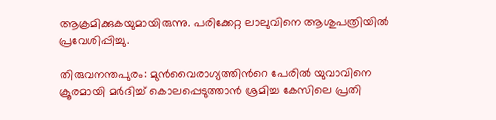ആക്രമിക്കുകയുമായിരുന്നു. പരിക്കേറ്റ ലാലുവിനെ ആശുപത്രിയിൽ പ്രവേശിപ്പിച്ചു.

തിരുവനന്തപുരം: മുൻവൈരാഗ്യത്തിന്‍റെ പേരിൽ യുവാവിനെ ക്രൂരമായി മർദിച്ച് കൊലപ്പെടുത്താൻ ശ്രമിച്ച കേസിലെ പ്രതി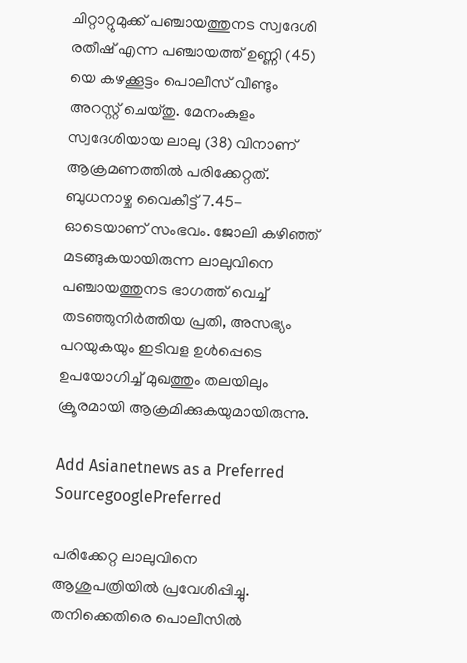ചിറ്റാറ്റുമുക്ക് പഞ്ചായത്തുനട സ്വദേശി രതീഷ് എന്ന പഞ്ചായത്ത് ഉണ്ണി (45) യെ കഴക്കൂട്ടം പൊലീസ് വീണ്ടും അറസ്റ്റ് ചെയ്തു. മേനംകുളം സ്വദേശിയായ ലാലു (38) വിനാണ് ആക്രമണത്തിൽ പരിക്കേറ്റത്. ബുധനാഴ്ച വൈകീട്ട് 7.45-ഓടെയാണ് സംഭവം. ജോലി കഴിഞ്ഞ് മടങ്ങുകയായിരുന്ന ലാലുവിനെ പഞ്ചായത്തുനട ഭാഗത്ത് വെച്ച് തടഞ്ഞുനിർത്തിയ പ്രതി, അസഭ്യം പറയുകയും ഇടിവള ഉൾപ്പെടെ ഉപയോഗിച്ച് മുഖത്തും തലയിലും ക്രൂരമായി ആക്രമിക്കുകയുമായിരുന്നു.

Add Asianetnews as a Preferred SourcegooglePreferred

പരിക്കേറ്റ ലാലുവിനെ ആശുപത്രിയിൽ പ്രവേശിപ്പിച്ചു. തനിക്കെതിരെ പൊലീസിൽ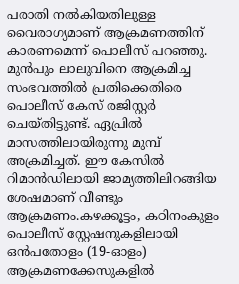പരാതി നൽകിയതിലുള്ള വൈരാഗ്യമാണ് ആക്രമണത്തിന് കാരണമെന്ന് പൊലീസ് പറഞ്ഞു. മുൻപും ലാലുവിനെ ആക്രമിച്ച സംഭവത്തിൽ പ്രതിക്കെതിരെ പൊലീസ് കേസ് രജിസ്റ്റർ ചെയ്തിട്ടുണ്ട്. ഏപ്രിൽ മാസത്തിലായിരുന്നു മുമ്പ് അക്രമിച്ചത്. ഈ കേസിൽ റിമാൻഡിലായി ജാമ്യത്തിലിറങ്ങിയ ശേഷമാണ് വീണ്ടും ആക്രമണം.കഴക്കൂട്ടം, കഠിനംകുളം പൊലീസ് സ്റ്റേഷനുകളിലായി ഒൻപതോളം (19-ഓളം) ആക്രമണക്കേസുകളിൽ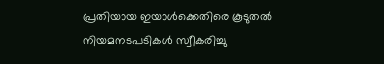പ്രതിയായ ഇയാൾക്കെതിരെ കൂടുതൽ നിയമനടപടികൾ സ്വീകരിച്ചു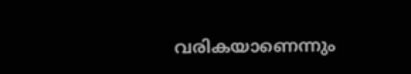വരികയാണെന്നും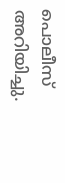പൊലീസ് അറിയിച്ചു.